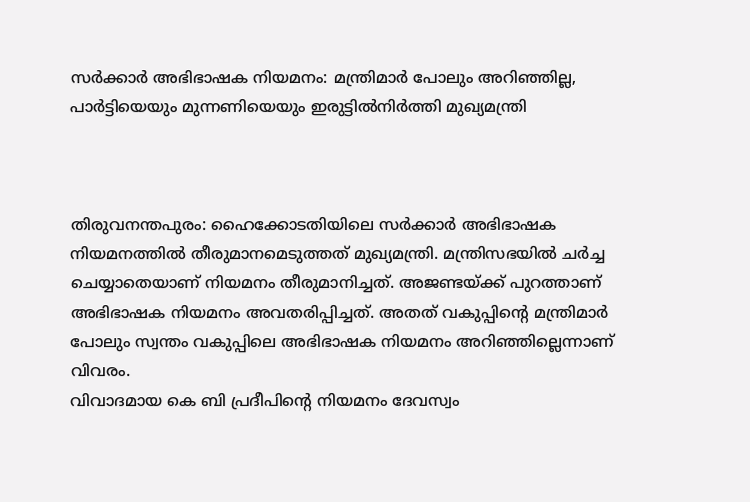സർക്കാർ അഭിഭാഷക നിയമനം: മന്ത്രിമാർ പോലും അറിഞ്ഞില്ല, പാർട്ടിയെയും മുന്നണിയെയും ഇരുട്ടിൽനിർത്തി മുഖ്യമന്ത്രി



തിരുവനന്തപുരം: ഹൈക്കോടതിയിലെ സര്‍ക്കാര്‍ അഭിഭാഷക നിയമനത്തില്‍ തീരുമാനമെടുത്തത് മുഖ്യമന്ത്രി. മന്ത്രിസഭയില്‍ ചര്‍ച്ച ചെയ്യാതെയാണ് നിയമനം തീരുമാനിച്ചത്. അജണ്ടയ്ക്ക് പുറത്താണ് അഭിഭാഷക നിയമനം അവതരിപ്പിച്ചത്. അതത് വകുപ്പിന്റെ മന്ത്രിമാര്‍ പോലും സ്വന്തം വകുപ്പിലെ അഭിഭാഷക നിയമനം അറിഞ്ഞില്ലെന്നാണ് വിവരം.
വിവാദമായ കെ ബി പ്രദീപിന്റെ നിയമനം ദേവസ്വം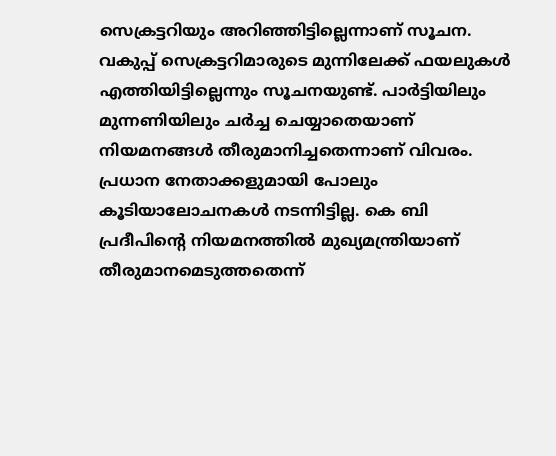സെക്രട്ടറിയും അറിഞ്ഞിട്ടില്ലെന്നാണ് സൂചന. വകുപ്പ് സെക്രട്ടറിമാരുടെ മുന്നിലേക്ക് ഫയലുകള്‍ എത്തിയിട്ടില്ലെന്നും സൂചനയുണ്ട്. പാര്‍ട്ടിയിലും മുന്നണിയിലും ചര്‍ച്ച ചെയ്യാതെയാണ് നിയമനങ്ങള്‍ തീരുമാനിച്ചതെന്നാണ് വിവരം. പ്രധാന നേതാക്കളുമായി പോലും കൂടിയാലോചനകള്‍ നടന്നിട്ടില്ല. കെ ബി പ്രദീപിന്റെ നിയമനത്തില്‍ മുഖ്യമന്ത്രിയാണ് തീരുമാനമെടുത്തതെന്ന്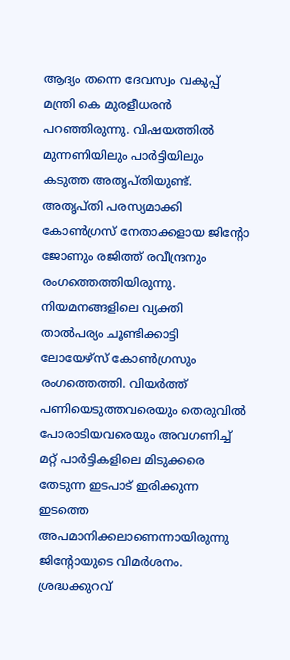ആദ്യം തന്നെ ദേവസ്വം വകുപ്പ് മന്ത്രി കെ മുരളീധരന്‍ പറഞ്ഞിരുന്നു. വിഷയത്തില്‍ മുന്നണിയിലും പാര്‍ട്ടിയിലും കടുത്ത അതൃപ്തിയുണ്ട്. അതൃപ്തി പരസ്യമാക്കി കോണ്‍ഗ്രസ് നേതാക്കളായ ജിന്റോ ജോണും രജിത്ത് രവീന്ദ്രനും രംഗത്തെത്തിയിരുന്നു. നിയമനങ്ങളിലെ വ്യക്തി താല്‍പര്യം ചൂണ്ടിക്കാട്ടി ലോയേഴ്‌സ് കോണ്‍ഗ്രസും രംഗത്തെത്തി. വിയര്‍ത്ത് പണിയെടുത്തവരെയും തെരുവില്‍ പോരാടിയവരെയും അവഗണിച്ച് മറ്റ് പാര്‍ട്ടികളിലെ മിടുക്കരെ തേടുന്ന ഇടപാട് ഇരിക്കുന്ന ഇടത്തെ അപമാനിക്കലാണെന്നായിരുന്നു ജിന്റോയുടെ വിമര്‍ശനം. ശ്രദ്ധക്കുറവ്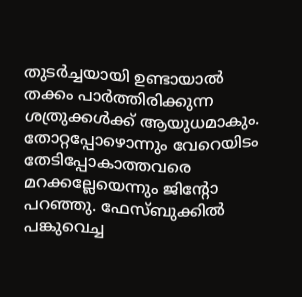തുടര്‍ച്ചയായി ഉണ്ടായാല്‍ തക്കം പാര്‍ത്തിരിക്കുന്ന ശത്രുക്കള്‍ക്ക് ആയുധമാകും. തോറ്റപ്പോഴൊന്നും വേറെയിടം തേടിപ്പോകാത്തവരെ മറക്കല്ലേയെന്നും ജിന്റോ പറഞ്ഞു. ഫേസ്ബുക്കില്‍ പങ്കുവെച്ച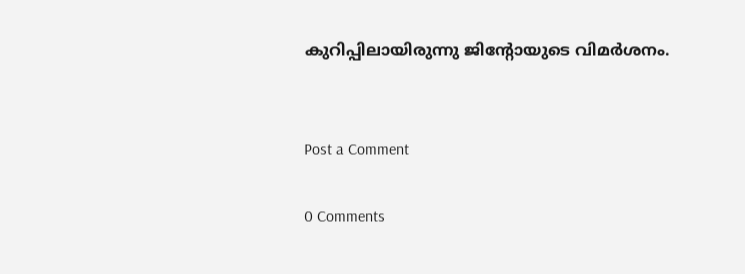കുറിപ്പിലായിരുന്നു ജിന്റോയുടെ വിമര്‍ശനം.


Post a Comment

0 Comments